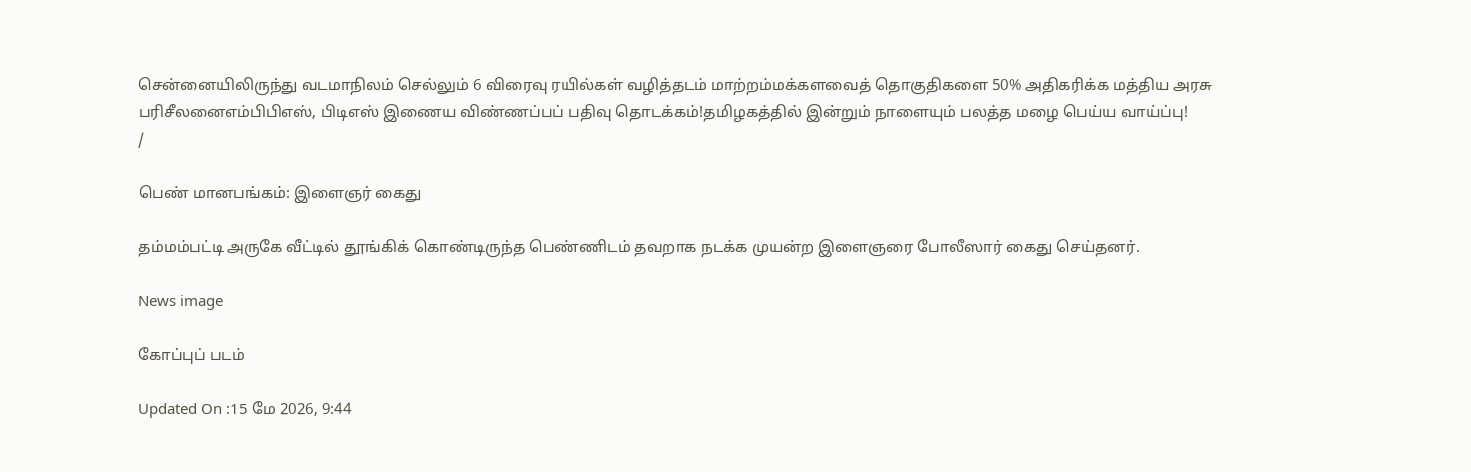சென்னையிலிருந்து வடமாநிலம் செல்லும் 6 விரைவு ரயில்கள் வழித்தடம் மாற்றம்மக்களவைத் தொகுதிகளை 50% அதிகரிக்க மத்திய அரசு பரிசீலனைஎம்பிபிஎஸ், பிடிஎஸ் இணைய விண்ணப்பப் பதிவு தொடக்கம்!தமிழகத்தில் இன்றும் நாளையும் பலத்த மழை பெய்ய வாய்ப்பு!
/

பெண் மானபங்கம்: இளைஞர் கைது

தம்மம்பட்டி அருகே வீட்டில் தூங்கிக் கொண்டிருந்த பெண்ணிடம் தவறாக நடக்க முயன்ற இளைஞரை போலீஸார் கைது செய்தனர்.

News image

கோப்புப் படம்

Updated On :15 மே 2026, 9:44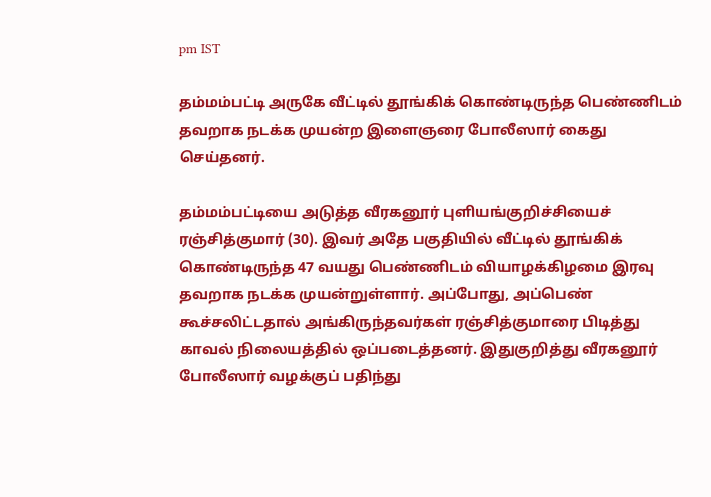pm IST

தம்மம்பட்டி அருகே வீட்டில் தூங்கிக் கொண்டிருந்த பெண்ணிடம் தவறாக நடக்க முயன்ற இளைஞரை போலீஸார் கைது செய்தனர்.

தம்மம்பட்டியை அடுத்த வீரகனூர் புளியங்குறிச்சியைச் ரஞ்சித்குமார் (30). இவர் அதே பகுதியில் வீட்டில் தூங்கிக் கொண்டிருந்த 47 வயது பெண்ணிடம் வியாழக்கிழமை இரவு தவறாக நடக்க முயன்றுள்ளார். அப்போது, அப்பெண் கூச்சலிட்டதால் அங்கிருந்தவர்கள் ரஞ்சித்குமாரை பிடித்து காவல் நிலையத்தில் ஒப்படைத்தனர். இதுகுறித்து வீரகனூர் போலீஸார் வழக்குப் பதிந்து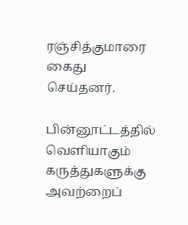ரஞ்சித்குமாரை கைது செய்தனர்.

பின்னூட்டத்தில் வெளியாகும் கருத்துகளுக்கு அவற்றைப்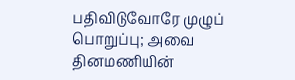பதிவிடுவோரே முழுப் பொறுப்பு; அவை தினமணியின்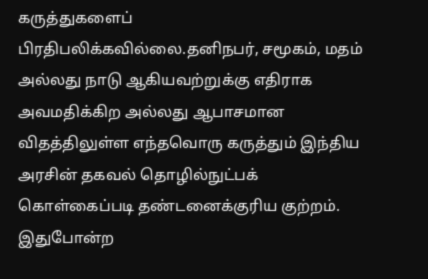கருத்துகளைப் பிரதிபலிக்கவில்லை.தனிநபர், சமூகம், மதம் அல்லது நாடு ஆகியவற்றுக்கு எதிராக அவமதிக்கிற அல்லது ஆபாசமான விதத்திலுள்ள எந்தவொரு கருத்தும் இந்திய அரசின் தகவல் தொழில்நுட்பக் கொள்கைப்படி தண்டனைக்குரிய குற்றம். இதுபோன்ற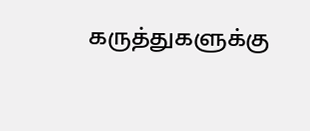கருத்துகளுக்கு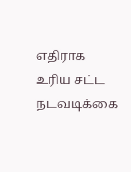எதிராக உரிய சட்ட நடவடிக்கை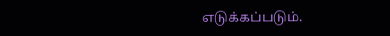எடுக்கப்படும்.